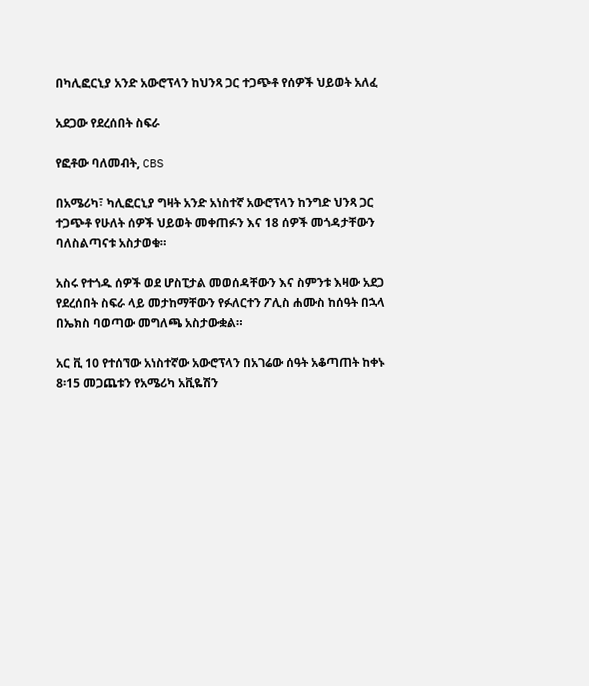በካሊፎርኒያ አንድ አውሮፕላን ከህንጻ ጋር ተጋጭቶ የሰዎች ህይወት አለፈ

አደጋው የደረሰበት ስፍራ

የፎቶው ባለመብት, CBS

በአሜሪካ፣ ካሊፎርኒያ ግዛት አንድ አነስተኛ አውሮፕላን ከንግድ ህንጻ ጋር ተጋጭቶ የሁለት ሰዎች ህይወት መቀጠፉን እና 18 ሰዎች መጎዳታቸውን ባለስልጣናቱ አስታወቁ።

አስሩ የተጎዱ ሰዎች ወደ ሆስፒታል መወሰዳቸውን እና ስምንቱ እዛው አደጋ የደረሰበት ስፍራ ላይ መታከማቸውን የፉለርተን ፖሊስ ሐሙስ ከሰዓት በኋላ በኤክስ ባወጣው መግለጫ አስታውቋል።

አር ቪ 10 የተሰኘው አነስተኛው አውሮፕላን በአገሬው ሰዓት አቆጣጠት ከቀኑ 8፡15 መጋጨቱን የአሜሪካ አቪዬሽን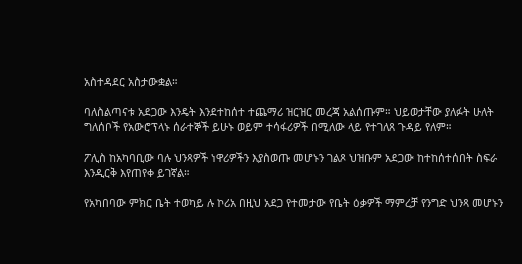አስተዳደር አስታውቋል።

ባለስልጣናቱ አደጋው እንዴት እንደተከሰተ ተጨማሪ ዝርዝር መረጃ አልሰጡም። ህይወታቸው ያለፉት ሁለት ግለሰቦች የአውሮፕላኑ ሰራተኞች ይሁኑ ወይም ተሳፋሪዎች በሚለው ላይ የተገለጸ ጉዳይ የለም።

ፖሊስ ከአካባቢው ባሉ ህንጻዎች ነዋሪዎችን እያስወጡ መሆኑን ገልጾ ህዝቡም አደጋው ከተከሰተሰበት ስፍራ እንዲርቅ እየጠየቀ ይገኛል።

የአካበባው ምክር ቤት ተወካይ ሉ ኮሪአ በዚህ አደጋ የተመታው የቤት ዕቃዎች ማምረቻ የንግድ ህንጻ መሆኑን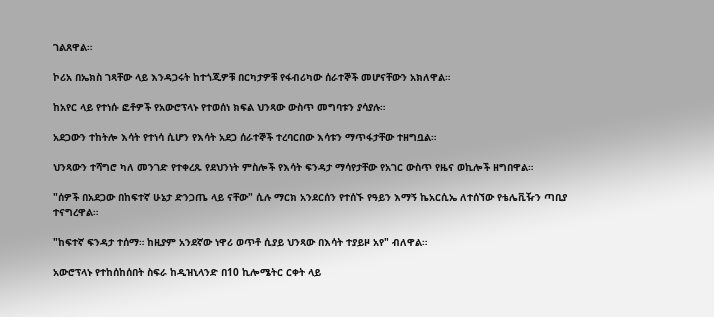ገልጸዋል።

ኮሪአ በኤክስ ገጻቸው ላይ እንዳጋሩት ከተጎጂዎቹ በርካታዎቹ የፋብሪካው ሰራተኞች መሆናቸውን አክለዋል።

ከአየር ላይ የተነሱ ፎቶዎች የአውሮፕላኑ የተወሰነ ክፍል ህንጻው ውስጥ መግባቱን ያሳያሉ።

አደጋውን ተከትሎ እሳት የተነሳ ሲሆን የእሳት አደጋ ሰራተኞች ተረባርበው እሳቱን ማጥፋታቸው ተዘግቧል።

ህንጻውን ተሻግሮ ካለ መንገድ የተቀረጹ የደህንነት ምስሎች የእሳት ፍንዳታ ማሳየታቸው የአገር ውስጥ የዜና ወኪሎች ዘግበዋል።

"ሰዎች በአደጋው በከፍተኛ ሁኔታ ድንጋጤ ላይ ናቸው" ሲሉ ማርክ አንደርሰን የተሰኙ የዓይን እማኝ ኬአርሲኤ ለተሰኘው የቴሌቪዥን ጣቢያ ተናግረዋል።

"ከፍተኛ ፍንዳታ ተሰማ። ከዚያም አንደኛው ነዋሪ ወጥቶ ሲያይ ህንጻው በእሳት ተያይዞ አየ" ብለዋል።

አውሮፕላኑ የተከሰከሰበት ስፍራ ከዲዝኒላንድ በ10 ኪሎሜትር ርቀት ላይ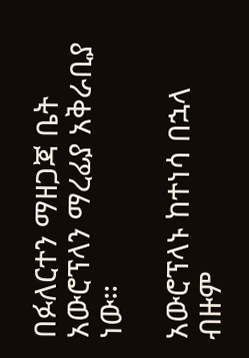በፉለርተን ማዘጋጃ ቤት አውሮፕላን ማረፊያ አቅራቢያ ነው።

አውሮፕላኑ ከተነሳ በኋላ ብዙም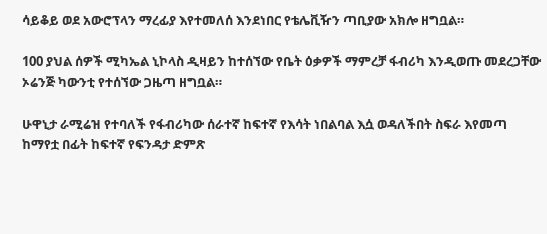ሳይቆይ ወደ አውሮፕላን ማረፊያ እየተመለሰ እንደነበር የቴሌቪዥን ጣቢያው አክሎ ዘግቧል።

100 ያህል ሰዎች ሚካኤል ኒኮላስ ዲዛይን ከተሰኘው የቤት ዕቃዎች ማምረቻ ፋብሪካ እንዲወጡ መደረጋቸው ኦሬንጅ ካውንቲ የተሰኘው ጋዜጣ ዘግቧል።

ሁዋኒታ ራሚሬዝ የተባለች የፋብሪካው ሰራተኛ ከፍተኛ የእሳት ነበልባል እሷ ወዳለችበት ስፍራ እየመጣ ከማየቷ በፊት ከፍተኛ የፍንዳታ ድምጽ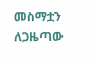መስማቷን ለጋዜጣው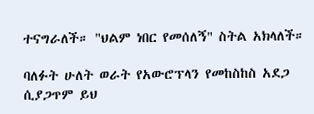ተናግራለች። "ህልም ነበር የመሰለኝ" ስትል አክላለች።

ባለፉት ሁለት ወራት የአውሮፕላን የመከስከስ አደጋ ሲያጋጥም ይህ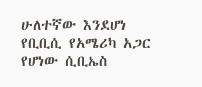ሁለተኛው እንደሆነ የቢቢሲ የአሜሪካ አጋር የሆነው ሲቢኤስ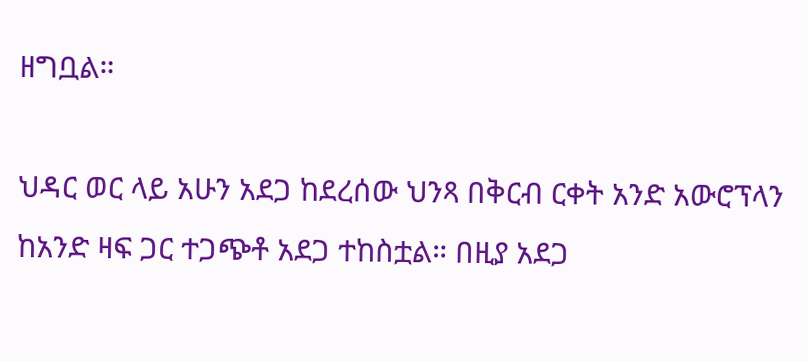ዘግቧል።

ህዳር ወር ላይ አሁን አደጋ ከደረሰው ህንጻ በቅርብ ርቀት አንድ አውሮፕላን ከአንድ ዛፍ ጋር ተጋጭቶ አደጋ ተከስቷል። በዚያ አደጋ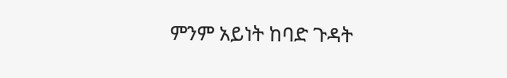ምንም አይነት ከባድ ጉዳት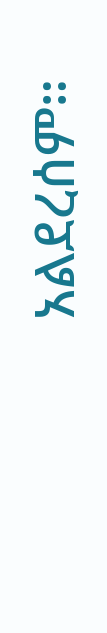አልደረሰም።